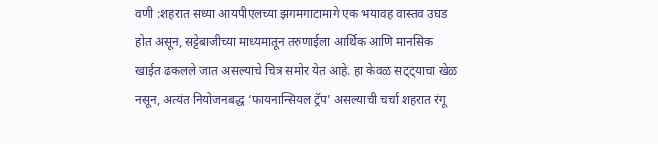वणी :शहरात सध्या आयपीएलच्या झगमगाटामागे एक भयावह वास्तव उघड होत असून, सट्टेबाजीच्या माध्यमातून तरुणाईला आर्थिक आणि मानसिक खाईत ढकलले जात असल्याचे चित्र समोर येत आहे. हा केवळ सट्ट्याचा खेळ नसून, अत्यंत नियोजनबद्ध ‘फायनान्सियल ट्रॅप’ असल्याची चर्चा शहरात रंगू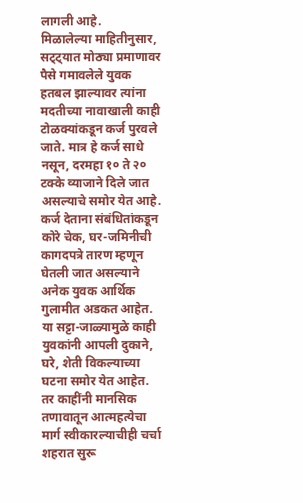लागली आहे.
मिळालेल्या माहितीनुसार, सट्ट्यात मोठ्या प्रमाणावर पैसे गमावलेले युवक हतबल झाल्यावर त्यांना मदतीच्या नावाखाली काही टोळक्यांकडून कर्ज पुरवले जाते. मात्र हे कर्ज साधे नसून, दरमहा १० ते २० टक्के व्याजाने दिले जात असल्याचे समोर येत आहे. कर्ज देताना संबंधितांकडून कोरे चेक, घर-जमिनीची कागदपत्रे तारण म्हणून घेतली जात असल्याने अनेक युवक आर्थिक गुलामीत अडकत आहेत.
या सट्टा-जाळ्यामुळे काही युवकांनी आपली दुकाने, घरे, शेती विकल्याच्या घटना समोर येत आहेत. तर काहींनी मानसिक तणावातून आत्महत्येचा मार्ग स्वीकारल्याचीही चर्चा शहरात सुरू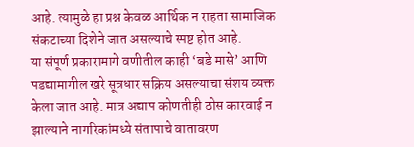आहे. त्यामुळे हा प्रश्न केवळ आर्थिक न राहता सामाजिक संकटाच्या दिशेने जात असल्याचे स्पष्ट होत आहे.
या संपूर्ण प्रकारामागे वणीतील काही ‘बडे मासे’ आणि पडद्यामागील खरे सूत्रधार सक्रिय असल्याचा संशय व्यक्त केला जात आहे. मात्र अद्याप कोणतीही ठोस कारवाई न झाल्याने नागरिकांमध्ये संतापाचे वातावरण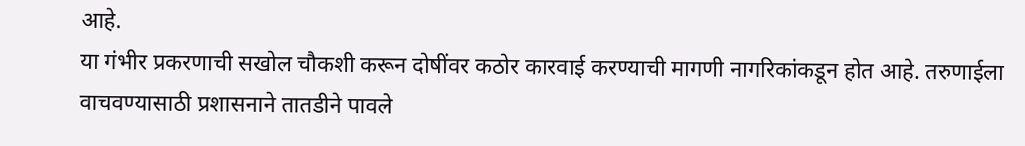आहे.
या गंभीर प्रकरणाची सखोल चौकशी करून दोषींवर कठोर कारवाई करण्याची मागणी नागरिकांकडून होत आहे. तरुणाईला वाचवण्यासाठी प्रशासनाने तातडीने पावले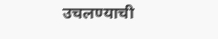उचलण्याची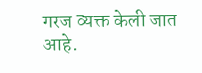गरज व्यक्त केली जात आहे.